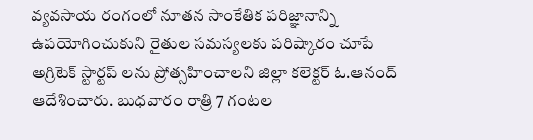వ్యవసాయ రంగంలో నూతన సాంకేతిక పరిజ్ఞానాన్ని ఉపయోగించుకుని రైతుల సమస్యలకు పరిష్కారం చూపే అగ్రిటెక్ స్టార్టప్ లను ప్రోత్సహించాలని జిల్లా కలెక్టర్ ఓ.ఆనంద్ ఆదేశించారు. బుధవారం రాత్రి 7 గంటల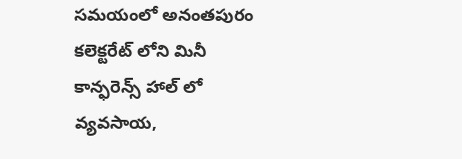సమయంలో అనంతపురం కలెక్టరేట్ లోని మినీ కాన్ఫరెన్స్ హాల్ లో వ్యవసాయ,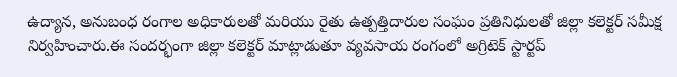ఉద్యాన, అనుబంధ రంగాల అధికారులతో మరియు రైతు ఉత్పత్తిదారుల సంఘం ప్రతినిధులతో జిల్లా కలెక్టర్ సమీక్ష నిర్వహించారు.ఈ సందర్భంగా జిల్లా కలెక్టర్ మాట్లాడుతూ వ్యవసాయ రంగంలో అగ్రిటెక్ స్టార్టప్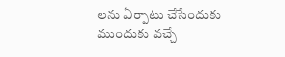లను ఏర్పాటు చేసేందుకు ముందుకు వచ్చే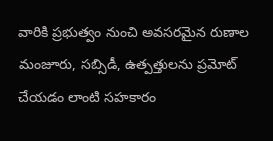వారికి ప్రభుత్వం నుంచి అవసరమైన రుణాల మంజూరు, సబ్సిడీ, ఉత్పత్తులను ప్రమోట్ చేయడం లాంటి సహకారం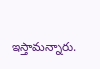ఇస్తామన్నారు.